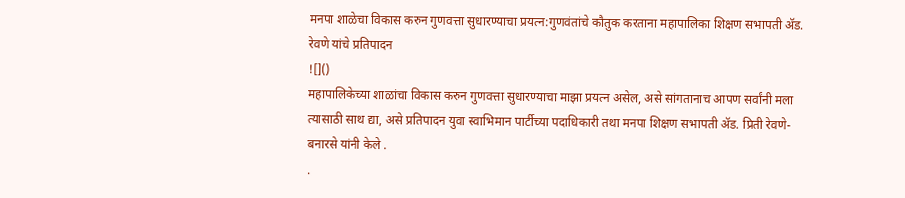मनपा शाळेचा विकास करुन गुणवत्ता सुधारण्याचा प्रयत्न:गुणवंतांचे कौतुक करताना महापालिका शिक्षण सभापती ॲड. रेवणे यांचे प्रतिपादन
![]()
महापालिकेच्या शाळांचा विकास करुन गुणवत्ता सुधारण्याचा माझा प्रयत्न असेल, असे सांगतानाच आपण सर्वांनी मला त्यासाठी साथ द्या, असे प्रतिपादन युवा स्वाभिमान पार्टीच्या पदाधिकारी तथा मनपा शिक्षण सभापती ॲड. प्रिती रेवणे-बनारसे यांनी केले .
.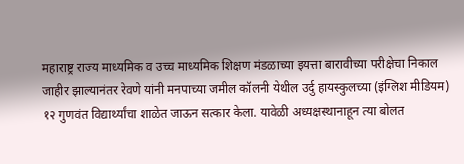महाराष्ट्र राज्य माध्यमिक व उच्च माध्यमिक शिक्षण मंडळाच्या इयत्ता बारावीच्या परीक्षेचा निकाल जाहीर झाल्यानंतर रेवणे यांनी मनपाच्या जमील कॉलनी येथील उर्दु हायस्कुलच्या (इंग्लिश मीडियम) १२ गुणवंत विद्यार्थ्यांचा शाळेत जाऊन सत्कार केला. यावेळी अध्यक्षस्थानाहून त्या बोलत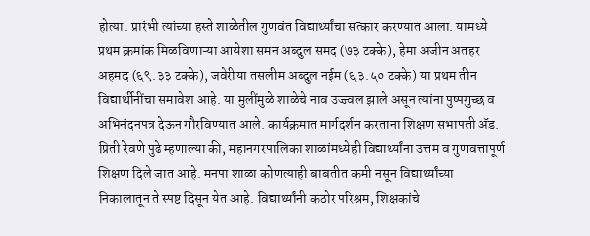होत्या. प्रारंभी त्यांच्या हस्ते शाळेतील गुणवंत विद्यार्थ्यांचा सत्कार करण्यात आला. यामध्ये प्रथम क्रमांक मिळविणाऱ्या आयेशा समन अब्दुल समद (७३ टक्के), हेमा अजीन अतहर अहमद (६९.३३ टक्के), जवेरीया तसलीम अब्दुल नईम (६३.५० टक्के) या प्रथम तीन विद्यार्थीनींचा समावेश आहे. या मुलींमुळे शाळेचे नाव उज्ज्वल झाले असून त्यांना पुष्पगुच्छ व अभिनंदनपत्र देऊन गौरविण्यात आले. कार्यक्रमात मार्गदर्शन करताना शिक्षण सभापती ॲड. प्रिती रेवणे पुढे म्हणाल्या की, महानगरपालिका शाळांमध्येही विद्यार्थ्यांना उत्तम व गुणवत्तापूर्ण शिक्षण दिले जात आहे. मनपा शाळा कोणत्याही बाबतीत कमी नसून विद्यार्थ्यांच्या निकालातून ते स्पष्ट दिसून येत आहे. विद्यार्थ्यांनी कठोर परिश्रम, शिक्षकांचे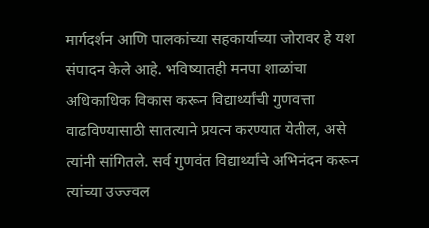मार्गदर्शन आणि पालकांच्या सहकार्याच्या जोरावर हे यश संपादन केले आहे. भविष्यातही मनपा शाळांचा अधिकाधिक विकास करून विद्यार्थ्यांची गुणवत्ता वाढविण्यासाठी सातत्याने प्रयत्न करण्यात येतील, असे त्यांनी सांगितले. सर्व गुणवंत विद्यार्थ्यांचे अभिनंदन करून त्यांच्या उज्ज्वल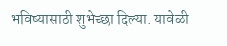भविष्यासाठी शुभेच्छा दिल्या. यावेळी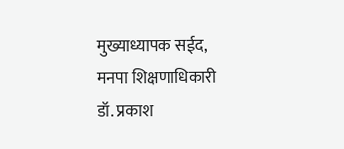मुख्याध्यापक सईद, मनपा शिक्षणाधिकारी डॉ. प्रकाश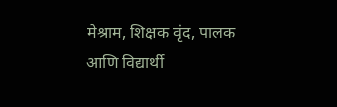मेश्राम, शिक्षक वृंद, पालक आणि विद्यार्थी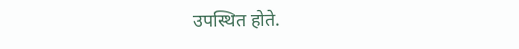उपस्थित होते.